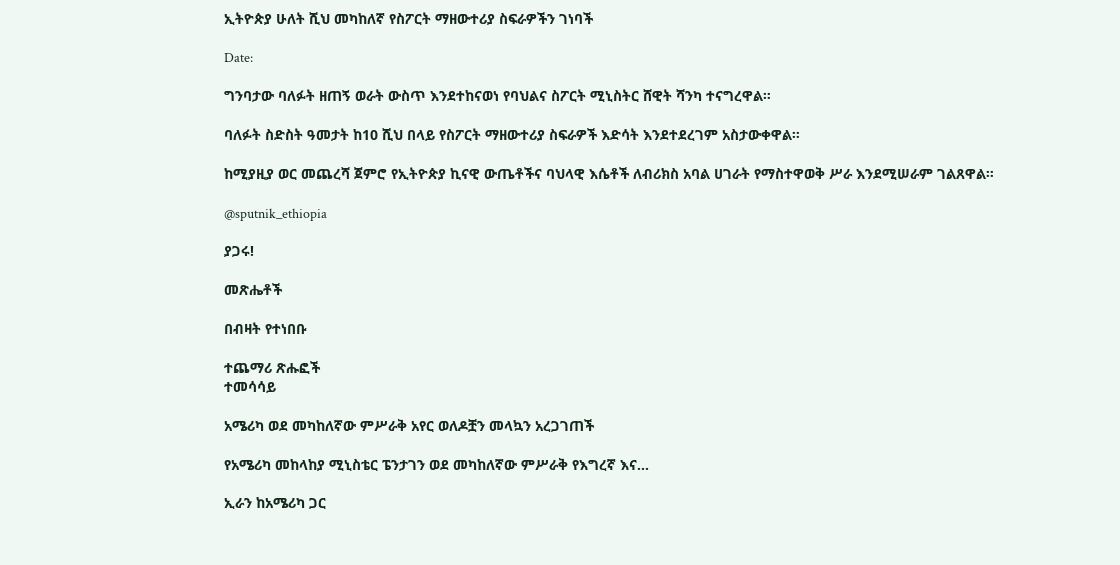ኢትዮጵያ ሁለት ሺህ መካከለኛ የስፖርት ማዘውተሪያ ስፍራዎችን ገነባች

Date:

ግንባታው ባለፉት ዘጠኝ ወራት ውስጥ እንደተከናወነ የባህልና ስፖርት ሚኒስትር ሸዊት ሻንካ ተናግረዋል።

ባለፉት ስድስት ዓመታት ከ10 ሺህ በላይ የስፖርት ማዘውተሪያ ስፍራዎች እድሳት እንደተደረገም አስታውቀዋል።

ከሚያዚያ ወር መጨረሻ ጀምሮ የኢትዮጵያ ኪናዊ ውጤቶችና ባህላዊ እሴቶች ለብሪክስ አባል ሀገራት የማስተዋወቅ ሥራ እንደሚሠራም ገልጸዋል።

@sputnik_ethiopia

ያጋሩ!

መጽሔቶች

በብዛት የተነበቡ

ተጨማሪ ጽሑፎች
ተመሳሳይ

አሜሪካ ወደ መካከለኛው ምሥራቅ አየር ወለዶቿን መላኳን አረጋገጠች

የአሜሪካ መከላከያ ሚኒስቴር ፔንታገን ወደ መካከለኛው ምሥራቅ የእግረኛ እና...

ኢራን ከአሜሪካ ጋር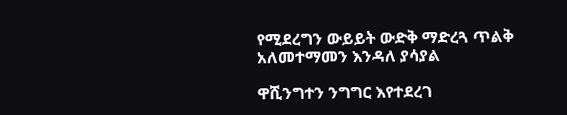የሚደረግን ውይይት ውድቅ ማድረጓ ጥልቅ አለመተማመን እንዳለ ያሳያል

ዋሺንግተን ንግግር እየተደረገ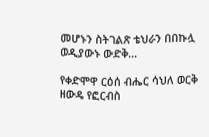መሆኑን ስትገልጽ ቴህራን በበኩሏ ወዲያውኑ ውድቅ...

የቀድሞዋ ርዕሰ ብሔር ሳህለ ወርቅ ዘውዴ የፎርብስ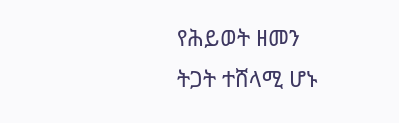የሕይወት ዘመን ትጋት ተሸላሚ ሆኑ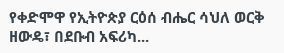የቀድሞዋ የኢትዮጵያ ርዕሰ ብሔር ሳህለ ወርቅ ዘውዴ፣ በደቡብ አፍሪካ...